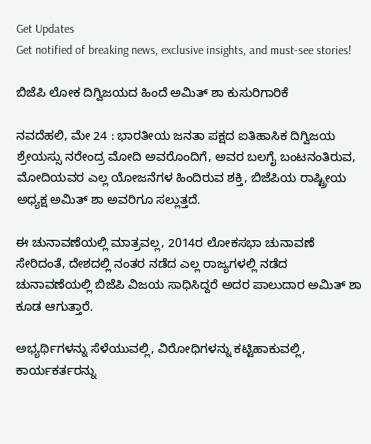Get Updates
Get notified of breaking news, exclusive insights, and must-see stories!

ಬಿಜೆಪಿ ಲೋಕ ದಿಗ್ವಿಜಯದ ಹಿಂದೆ ಅಮಿತ್ ಶಾ ಕುಸುರಿಗಾರಿಕೆ

ನವದೆಹಲಿ, ಮೇ 24 : ಭಾರತೀಯ ಜನತಾ ಪಕ್ಷದ ಐತಿಹಾಸಿಕ ದಿಗ್ವಿಜಯ ಶ್ರೇಯಸ್ಸು ನರೇಂದ್ರ ಮೋದಿ ಅವರೊಂದಿಗೆ, ಅವರ ಬಲಗೈ ಬಂಟನಂತಿರುವ, ಮೋದಿಯವರ ಎಲ್ಲ ಯೋಜನೆಗಳ ಹಿಂದಿರುವ ಶಕ್ತಿ, ಬಿಜೆಪಿಯ ರಾಷ್ಟ್ರೀಯ ಅಧ್ಯಕ್ಷ ಅಮಿತ್ ಶಾ ಅವರಿಗೂ ಸಲ್ಲುತ್ತದೆ.

ಈ ಚುನಾವಣೆಯಲ್ಲಿ ಮಾತ್ರವಲ್ಲ, 2014ರ ಲೋಕಸಭಾ ಚುನಾವಣೆ ಸೇರಿದಂತೆ, ದೇಶದಲ್ಲಿ ನಂತರ ನಡೆದ ಎಲ್ಲ ರಾಜ್ಯಗಳಲ್ಲಿ ನಡೆದ ಚುನಾವಣೆಯಲ್ಲಿ ಬಿಜೆಪಿ ವಿಜಯ ಸಾಧಿಸಿದ್ದರೆ ಅದರ ಪಾಲುದಾರ ಅಮಿತ್ ಶಾ ಕೂಡ ಆಗುತ್ತಾರೆ.

ಅಭ್ಯರ್ಥಿಗಳನ್ನು ಸೆಳೆಯುವಲ್ಲಿ, ವಿರೋಧಿಗಳನ್ನು ಕಟ್ಟಿಹಾಕುವಲ್ಲಿ, ಕಾರ್ಯಕರ್ತರನ್ನು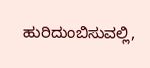ಹುರಿದುಂಬಿಸುವಲ್ಲಿ,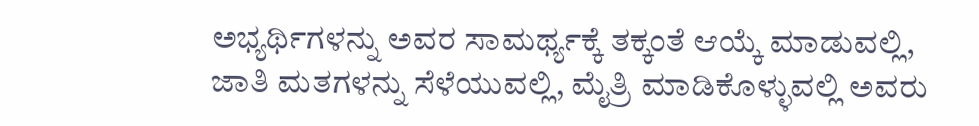ಅಭ್ಯರ್ಥಿಗಳನ್ನು ಅವರ ಸಾಮರ್ಥ್ಯಕ್ಕೆ ತಕ್ಕಂತೆ ಆಯ್ಕೆ ಮಾಡುವಲ್ಲಿ, ಜಾತಿ ಮತಗಳನ್ನು ಸೆಳೆಯುವಲ್ಲಿ, ಮೈತ್ರಿ ಮಾಡಿಕೊಳ್ಳುವಲ್ಲಿ ಅವರು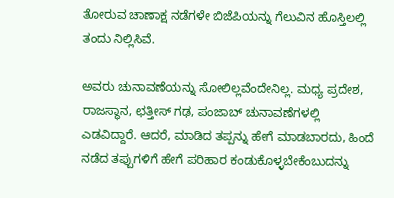ತೋರುವ ಚಾಣಾಕ್ಷ ನಡೆಗಳೇ ಬಿಜೆಪಿಯನ್ನು ಗೆಲುವಿನ ಹೊಸ್ತಿಲಲ್ಲಿ ತಂದು ನಿಲ್ಲಿಸಿವೆ.

ಅವರು ಚುನಾವಣೆಯನ್ನು ಸೋಲಿಲ್ಲವೆಂದೇನಿಲ್ಲ. ಮಧ್ಯ ಪ್ರದೇಶ, ರಾಜಸ್ಥಾನ, ಛತ್ತೀಸ್ ಗಢ, ಪಂಜಾಬ್ ಚುನಾವಣೆಗಳಲ್ಲಿ ಎಡವಿದ್ದಾರೆ. ಆದರೆ, ಮಾಡಿದ ತಪ್ಪನ್ನು ಹೇಗೆ ಮಾಡಬಾರದು, ಹಿಂದೆ ನಡೆದ ತಪ್ಪುಗಳಿಗೆ ಹೇಗೆ ಪರಿಹಾರ ಕಂಡುಕೊಳ್ಳಬೇಕೆಂಬುದನ್ನು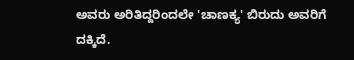ಅವರು ಅರಿತಿದ್ದರಿಂದಲೇ 'ಚಾಣಕ್ಯ' ಬಿರುದು ಅವರಿಗೆ ದಕ್ಕಿದೆ.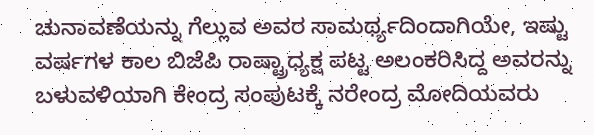ಚುನಾವಣೆಯನ್ನು ಗೆಲ್ಲುವ ಅವರ ಸಾಮರ್ಥ್ಯದಿಂದಾಗಿಯೇ, ಇಷ್ಟು ವರ್ಷಗಳ ಕಾಲ ಬಿಜೆಪಿ ರಾಷ್ಟ್ರಾಧ್ಯಕ್ಷ ಪಟ್ಟ ಅಲಂಕರಿಸಿದ್ದ ಅವರನ್ನು ಬಳುವಳಿಯಾಗಿ ಕೇಂದ್ರ ಸಂಪುಟಕ್ಕೆ ನರೇಂದ್ರ ಮೋದಿಯವರು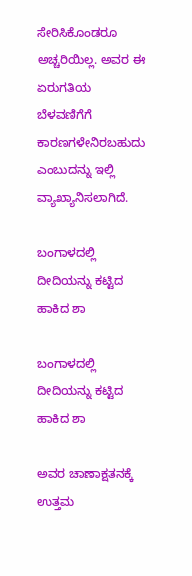ಸೇರಿಸಿಕೊಂಡರೂ ಅಚ್ಚರಿಯಿಲ್ಲ. ಅವರ ಈ ಏರುಗತಿಯ ಬೆಳವಣಿಗೆಗೆ ಕಾರಣಗಳೇನಿರಬಹುದು ಎಂಬುದನ್ನು ಇಲ್ಲಿ ವ್ಯಾಖ್ಯಾನಿಸಲಾಗಿದೆ.

ಬಂಗಾಳದಲ್ಲಿ ದೀದಿಯನ್ನು ಕಟ್ಟಿದ ಹಾಕಿದ ಶಾ

ಬಂಗಾಳದಲ್ಲಿ ದೀದಿಯನ್ನು ಕಟ್ಟಿದ ಹಾಕಿದ ಶಾ

ಅವರ ಚಾಣಾಕ್ಷತನಕ್ಕೆ ಉತ್ತಮ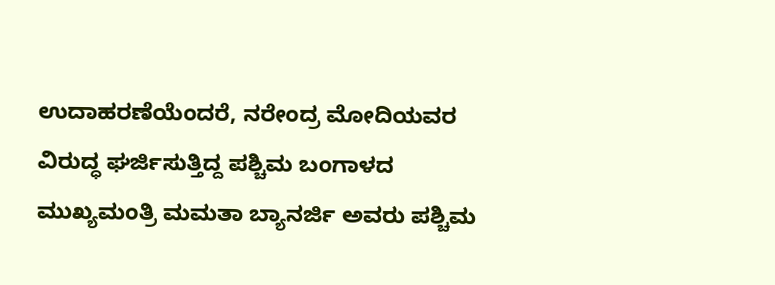ಉದಾಹರಣೆಯೆಂದರೆ, ನರೇಂದ್ರ ಮೋದಿಯವರ ವಿರುದ್ಧ ಘರ್ಜಿಸುತ್ತಿದ್ದ ಪಶ್ಚಿಮ ಬಂಗಾಳದ ಮುಖ್ಯಮಂತ್ರಿ ಮಮತಾ ಬ್ಯಾನರ್ಜಿ ಅವರು ಪಶ್ಚಿಮ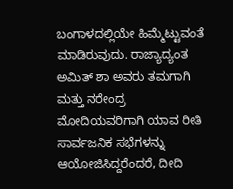ಬಂಗಾಳದಲ್ಲಿಯೇ ಹಿಮ್ಮೆಟ್ಟುವಂತೆ ಮಾಡಿರುವುದು. ರಾಜ್ಯಾದ್ಯಂತ ಅಮಿತ್ ಶಾ ಅವರು ತಮಗಾಗಿ ಮತ್ತು ನರೇಂದ್ರ ಮೋದಿಯವರಿಗಾಗಿ ಯಾವ ರೀತಿ ಸಾರ್ವಜನಿಕ ಸಭೆಗಳನ್ನು ಆಯೋಜಿಸಿದ್ದರೆಂದರೆ, ದೀದಿ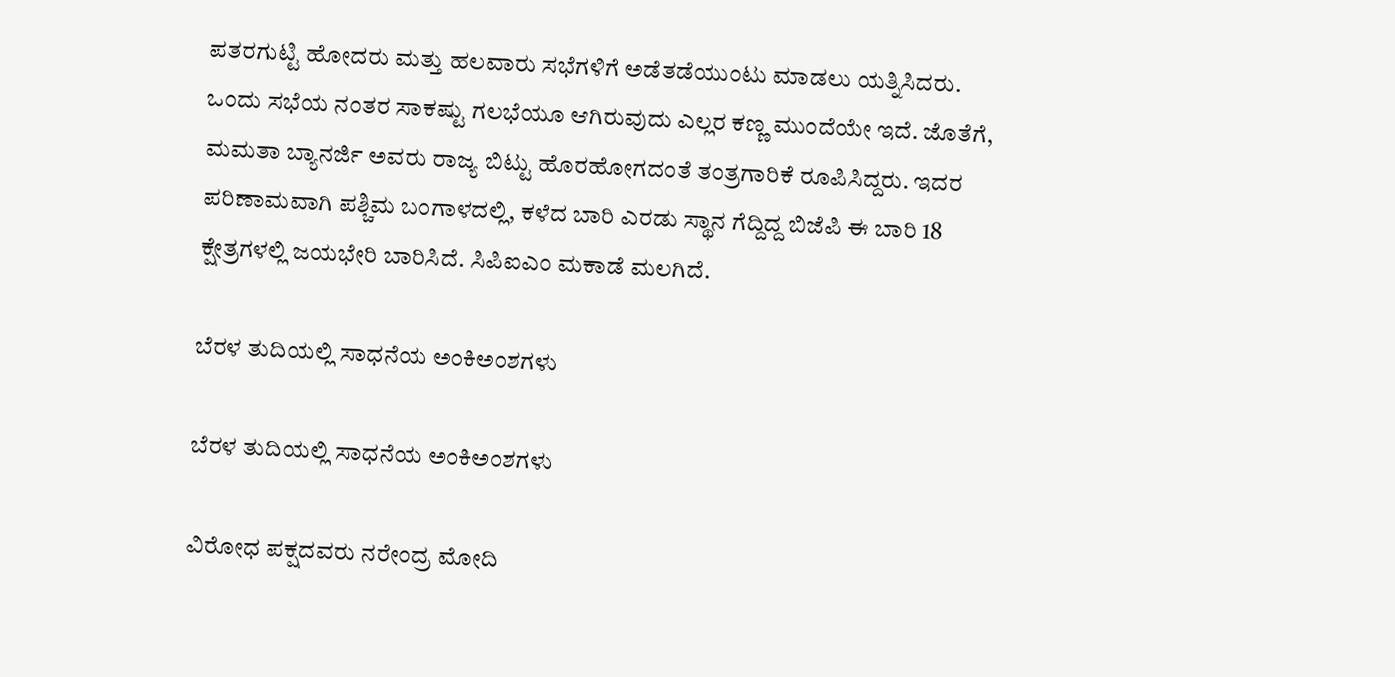ಪತರಗುಟ್ಟಿ ಹೋದರು ಮತ್ತು ಹಲವಾರು ಸಭೆಗಳಿಗೆ ಅಡೆತಡೆಯುಂಟು ಮಾಡಲು ಯತ್ನಿಸಿದರು. ಒಂದು ಸಭೆಯ ನಂತರ ಸಾಕಷ್ಟು ಗಲಭೆಯೂ ಆಗಿರುವುದು ಎಲ್ಲರ ಕಣ್ಣ ಮುಂದೆಯೇ ಇದೆ. ಜೊತೆಗೆ, ಮಮತಾ ಬ್ಯಾನರ್ಜಿ ಅವರು ರಾಜ್ಯ ಬಿಟ್ಟು ಹೊರಹೋಗದಂತೆ ತಂತ್ರಗಾರಿಕೆ ರೂಪಿಸಿದ್ದರು. ಇದರ ಪರಿಣಾಮವಾಗಿ ಪಶ್ಚಿಮ ಬಂಗಾಳದಲ್ಲಿ, ಕಳೆದ ಬಾರಿ ಎರಡು ಸ್ಥಾನ ಗೆದ್ದಿದ್ದ ಬಿಜೆಪಿ ಈ ಬಾರಿ 18 ಕ್ಷೇತ್ರಗಳಲ್ಲಿ ಜಯಭೇರಿ ಬಾರಿಸಿದೆ. ಸಿಪಿಐಎಂ ಮಕಾಡೆ ಮಲಗಿದೆ.

ಬೆರಳ ತುದಿಯಲ್ಲಿ ಸಾಧನೆಯ ಅಂಕಿಅಂಶಗಳು

ಬೆರಳ ತುದಿಯಲ್ಲಿ ಸಾಧನೆಯ ಅಂಕಿಅಂಶಗಳು

ವಿರೋಧ ಪಕ್ಷದವರು ನರೇಂದ್ರ ಮೋದಿ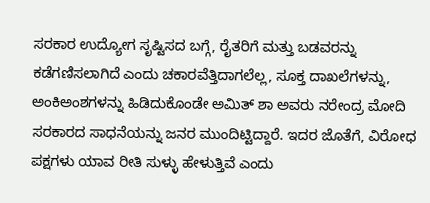ಸರಕಾರ ಉದ್ಯೋಗ ಸೃಷ್ಟಿಸದ ಬಗ್ಗೆ, ರೈತರಿಗೆ ಮತ್ತು ಬಡವರನ್ನು ಕಡೆಗಣಿಸಲಾಗಿದೆ ಎಂದು ಚಕಾರವೆತ್ತಿದಾಗಲೆಲ್ಲ, ಸೂಕ್ತ ದಾಖಲೆಗಳನ್ನು, ಅಂಕಿಅಂಶಗಳನ್ನು ಹಿಡಿದುಕೊಂಡೇ ಅಮಿತ್ ಶಾ ಅವರು ನರೇಂದ್ರ ಮೋದಿ ಸರಕಾರದ ಸಾಧನೆಯನ್ನು ಜನರ ಮುಂದಿಟ್ಟಿದ್ದಾರೆ. ಇದರ ಜೊತೆಗೆ, ವಿರೋಧ ಪಕ್ಷಗಳು ಯಾವ ರೀತಿ ಸುಳ್ಳು ಹೇಳುತ್ತಿವೆ ಎಂದು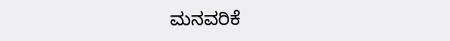ಮನವರಿಕೆ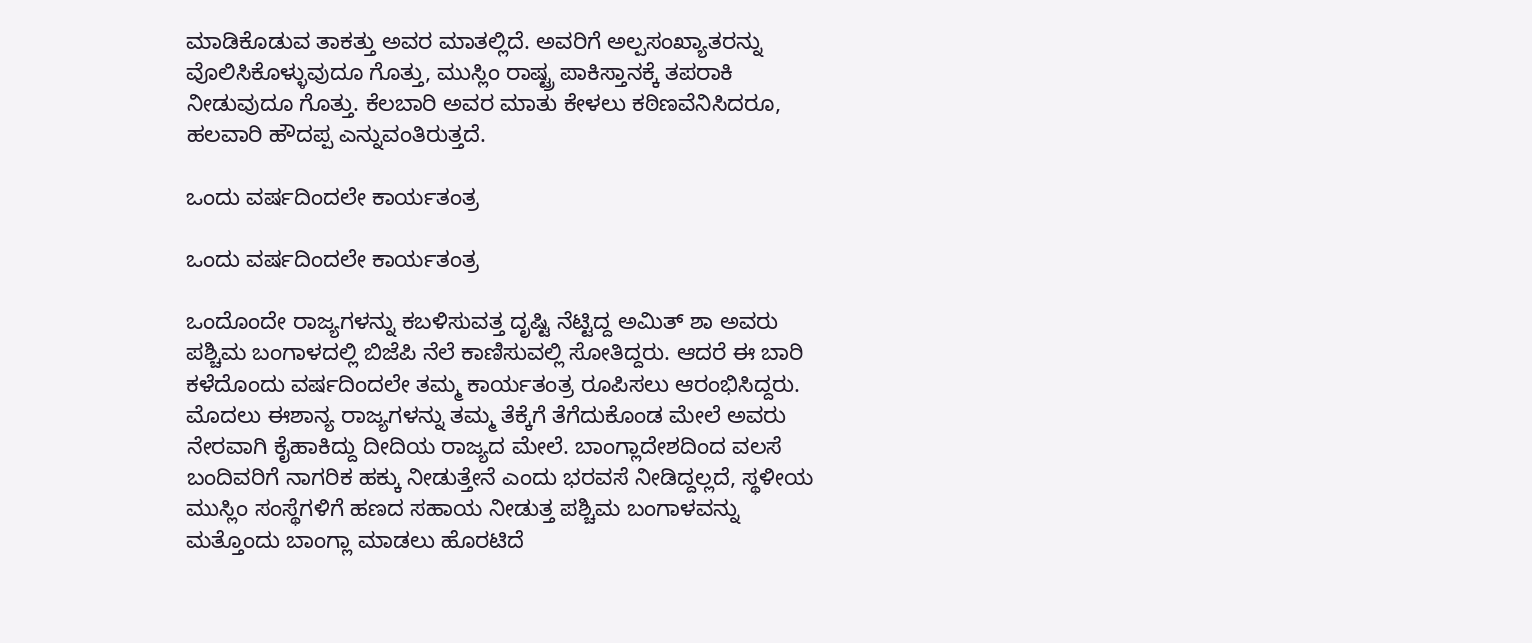ಮಾಡಿಕೊಡುವ ತಾಕತ್ತು ಅವರ ಮಾತಲ್ಲಿದೆ. ಅವರಿಗೆ ಅಲ್ಪಸಂಖ್ಯಾತರನ್ನು ವೊಲಿಸಿಕೊಳ್ಳುವುದೂ ಗೊತ್ತು, ಮುಸ್ಲಿಂ ರಾಷ್ಟ್ರ ಪಾಕಿಸ್ತಾನಕ್ಕೆ ತಪರಾಕಿ ನೀಡುವುದೂ ಗೊತ್ತು. ಕೆಲಬಾರಿ ಅವರ ಮಾತು ಕೇಳಲು ಕಠಿಣವೆನಿಸಿದರೂ, ಹಲವಾರಿ ಹೌದಪ್ಪ ಎನ್ನುವಂತಿರುತ್ತದೆ.

ಒಂದು ವರ್ಷದಿಂದಲೇ ಕಾರ್ಯತಂತ್ರ

ಒಂದು ವರ್ಷದಿಂದಲೇ ಕಾರ್ಯತಂತ್ರ

ಒಂದೊಂದೇ ರಾಜ್ಯಗಳನ್ನು ಕಬಳಿಸುವತ್ತ ದೃಷ್ಟಿ ನೆಟ್ಟಿದ್ದ ಅಮಿತ್ ಶಾ ಅವರು ಪಶ್ಚಿಮ ಬಂಗಾಳದಲ್ಲಿ ಬಿಜೆಪಿ ನೆಲೆ ಕಾಣಿಸುವಲ್ಲಿ ಸೋತಿದ್ದರು. ಆದರೆ ಈ ಬಾರಿ ಕಳೆದೊಂದು ವರ್ಷದಿಂದಲೇ ತಮ್ಮ ಕಾರ್ಯತಂತ್ರ ರೂಪಿಸಲು ಆರಂಭಿಸಿದ್ದರು. ಮೊದಲು ಈಶಾನ್ಯ ರಾಜ್ಯಗಳನ್ನು ತಮ್ಮ ತೆಕ್ಕೆಗೆ ತೆಗೆದುಕೊಂಡ ಮೇಲೆ ಅವರು ನೇರವಾಗಿ ಕೈಹಾಕಿದ್ದು ದೀದಿಯ ರಾಜ್ಯದ ಮೇಲೆ. ಬಾಂಗ್ಲಾದೇಶದಿಂದ ವಲಸೆ ಬಂದಿವರಿಗೆ ನಾಗರಿಕ ಹಕ್ಕು ನೀಡುತ್ತೇನೆ ಎಂದು ಭರವಸೆ ನೀಡಿದ್ದಲ್ಲದೆ, ಸ್ಥಳೀಯ ಮುಸ್ಲಿಂ ಸಂಸ್ಥೆಗಳಿಗೆ ಹಣದ ಸಹಾಯ ನೀಡುತ್ತ ಪಶ್ಚಿಮ ಬಂಗಾಳವನ್ನು ಮತ್ತೊಂದು ಬಾಂಗ್ಲಾ ಮಾಡಲು ಹೊರಟಿದೆ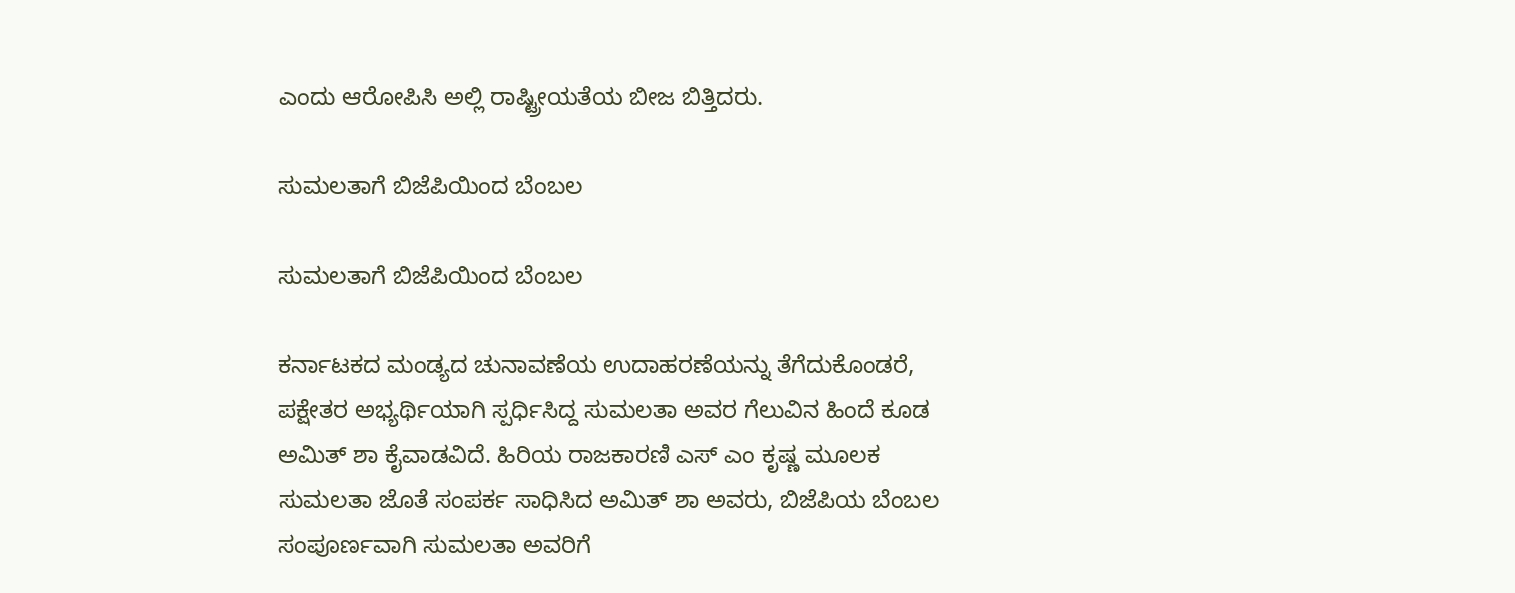ಎಂದು ಆರೋಪಿಸಿ ಅಲ್ಲಿ ರಾಷ್ಟ್ರೀಯತೆಯ ಬೀಜ ಬಿತ್ತಿದರು.

ಸುಮಲತಾಗೆ ಬಿಜೆಪಿಯಿಂದ ಬೆಂಬಲ

ಸುಮಲತಾಗೆ ಬಿಜೆಪಿಯಿಂದ ಬೆಂಬಲ

ಕರ್ನಾಟಕದ ಮಂಡ್ಯದ ಚುನಾವಣೆಯ ಉದಾಹರಣೆಯನ್ನು ತೆಗೆದುಕೊಂಡರೆ, ಪಕ್ಷೇತರ ಅಭ್ಯರ್ಥಿಯಾಗಿ ಸ್ಪರ್ಧಿಸಿದ್ದ ಸುಮಲತಾ ಅವರ ಗೆಲುವಿನ ಹಿಂದೆ ಕೂಡ ಅಮಿತ್ ಶಾ ಕೈವಾಡವಿದೆ. ಹಿರಿಯ ರಾಜಕಾರಣಿ ಎಸ್ ಎಂ ಕೃಷ್ಣ ಮೂಲಕ ಸುಮಲತಾ ಜೊತೆ ಸಂಪರ್ಕ ಸಾಧಿಸಿದ ಅಮಿತ್ ಶಾ ಅವರು, ಬಿಜೆಪಿಯ ಬೆಂಬಲ ಸಂಪೂರ್ಣವಾಗಿ ಸುಮಲತಾ ಅವರಿಗೆ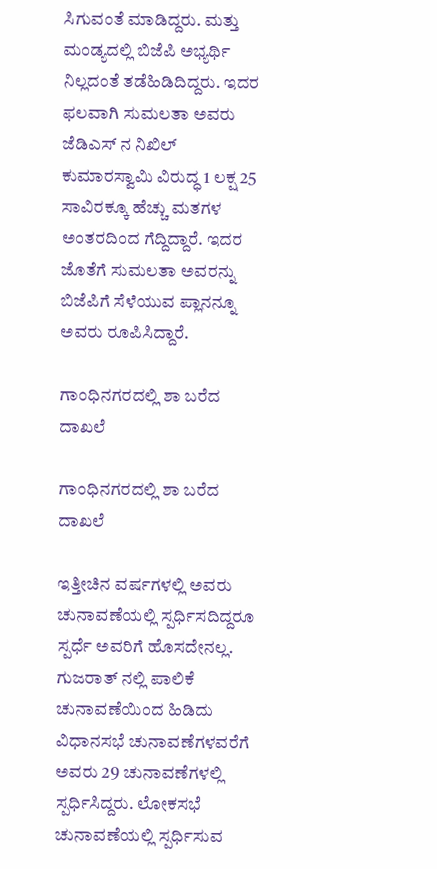ಸಿಗುವಂತೆ ಮಾಡಿದ್ದರು. ಮತ್ತು ಮಂಡ್ಯದಲ್ಲಿ ಬಿಜೆಪಿ ಅಭ್ಯರ್ಥಿ ನಿಲ್ಲದಂತೆ ತಡೆಹಿಡಿದಿದ್ದರು. ಇದರ ಫಲವಾಗಿ ಸುಮಲತಾ ಅವರು ಜೆಡಿಎಸ್ ನ ನಿಖಿಲ್ ಕುಮಾರಸ್ವಾಮಿ ವಿರುದ್ಧ 1 ಲಕ್ಷ 25 ಸಾವಿರಕ್ಕೂ ಹೆಚ್ಚು ಮತಗಳ ಅಂತರದಿಂದ ಗೆದ್ದಿದ್ದಾರೆ. ಇದರ ಜೊತೆಗೆ ಸುಮಲತಾ ಅವರನ್ನು ಬಿಜೆಪಿಗೆ ಸೆಳೆಯುವ ಪ್ಲಾನನ್ನೂ ಅವರು ರೂಪಿಸಿದ್ದಾರೆ.

ಗಾಂಧಿನಗರದಲ್ಲಿ ಶಾ ಬರೆದ ದಾಖಲೆ

ಗಾಂಧಿನಗರದಲ್ಲಿ ಶಾ ಬರೆದ ದಾಖಲೆ

ಇತ್ತೀಚಿನ ವರ್ಷಗಳಲ್ಲಿ ಅವರು ಚುನಾವಣೆಯಲ್ಲಿ ಸ್ಪರ್ಧಿಸದಿದ್ದರೂ ಸ್ಪರ್ಧೆ ಅವರಿಗೆ ಹೊಸದೇನಲ್ಲ. ಗುಜರಾತ್ ನಲ್ಲಿ ಪಾಲಿಕೆ ಚುನಾವಣೆಯಿಂದ ಹಿಡಿದು ವಿಧಾನಸಭೆ ಚುನಾವಣೆಗಳವರೆಗೆ ಅವರು 29 ಚುನಾವಣೆಗಳಲ್ಲಿ ಸ್ಪರ್ಧಿಸಿದ್ದರು. ಲೋಕಸಭೆ ಚುನಾವಣೆಯಲ್ಲಿ ಸ್ಪರ್ಧಿಸುವ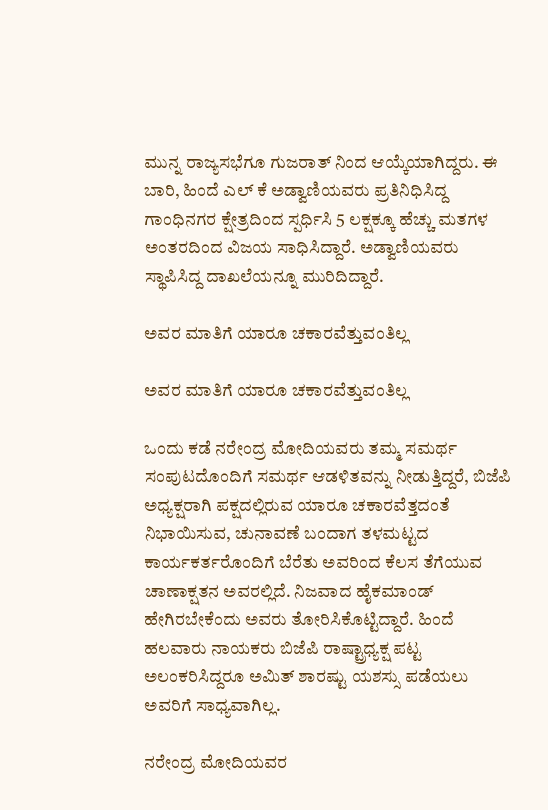ಮುನ್ನ ರಾಜ್ಯಸಭೆಗೂ ಗುಜರಾತ್ ನಿಂದ ಆಯ್ಕೆಯಾಗಿದ್ದರು. ಈ ಬಾರಿ, ಹಿಂದೆ ಎಲ್ ಕೆ ಅಡ್ವಾಣಿಯವರು ಪ್ರತಿನಿಧಿಸಿದ್ದ ಗಾಂಧಿನಗರ ಕ್ಷೇತ್ರದಿಂದ ಸ್ಪರ್ಧಿಸಿ 5 ಲಕ್ಷಕ್ಕೂ ಹೆಚ್ಚು ಮತಗಳ ಅಂತರದಿಂದ ವಿಜಯ ಸಾಧಿಸಿದ್ದಾರೆ. ಅಡ್ವಾಣಿಯವರು ಸ್ಥಾಪಿಸಿದ್ದ ದಾಖಲೆಯನ್ನೂ ಮುರಿದಿದ್ದಾರೆ.

ಅವರ ಮಾತಿಗೆ ಯಾರೂ ಚಕಾರವೆತ್ತುವಂತಿಲ್ಲ

ಅವರ ಮಾತಿಗೆ ಯಾರೂ ಚಕಾರವೆತ್ತುವಂತಿಲ್ಲ

ಒಂದು ಕಡೆ ನರೇಂದ್ರ ಮೋದಿಯವರು ತಮ್ಮ ಸಮರ್ಥ ಸಂಪುಟದೊಂದಿಗೆ ಸಮರ್ಥ ಆಡಳಿತವನ್ನು ನೀಡುತ್ತಿದ್ದರೆ, ಬಿಜೆಪಿ ಅಧ್ಯಕ್ಷರಾಗಿ ಪಕ್ಷದಲ್ಲಿರುವ ಯಾರೂ ಚಕಾರವೆತ್ತದಂತೆ ನಿಭಾಯಿಸುವ, ಚುನಾವಣೆ ಬಂದಾಗ ತಳಮಟ್ಟದ ಕಾರ್ಯಕರ್ತರೊಂದಿಗೆ ಬೆರೆತು ಅವರಿಂದ ಕೆಲಸ ತೆಗೆಯುವ ಚಾಣಾಕ್ಷತನ ಅವರಲ್ಲಿದೆ. ನಿಜವಾದ ಹೈಕಮಾಂಡ್ ಹೇಗಿರಬೇಕೆಂದು ಅವರು ತೋರಿಸಿಕೊಟ್ಟಿದ್ದಾರೆ. ಹಿಂದೆ ಹಲವಾರು ನಾಯಕರು ಬಿಜೆಪಿ ರಾಷ್ಟ್ರಾಧ್ಯಕ್ಷ ಪಟ್ಟ ಅಲಂಕರಿಸಿದ್ದರೂ ಅಮಿತ್ ಶಾರಷ್ಟು ಯಶಸ್ಸು ಪಡೆಯಲು ಅವರಿಗೆ ಸಾಧ್ಯವಾಗಿಲ್ಲ.

ನರೇಂದ್ರ ಮೋದಿಯವರ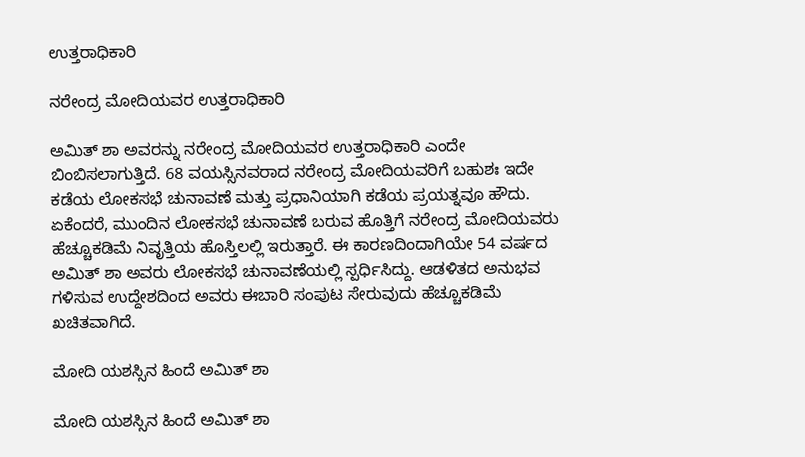ಉತ್ತರಾಧಿಕಾರಿ

ನರೇಂದ್ರ ಮೋದಿಯವರ ಉತ್ತರಾಧಿಕಾರಿ

ಅಮಿತ್ ಶಾ ಅವರನ್ನು ನರೇಂದ್ರ ಮೋದಿಯವರ ಉತ್ತರಾಧಿಕಾರಿ ಎಂದೇ ಬಿಂಬಿಸಲಾಗುತ್ತಿದೆ. 68 ವಯಸ್ಸಿನವರಾದ ನರೇಂದ್ರ ಮೋದಿಯವರಿಗೆ ಬಹುಶಃ ಇದೇ ಕಡೆಯ ಲೋಕಸಭೆ ಚುನಾವಣೆ ಮತ್ತು ಪ್ರಧಾನಿಯಾಗಿ ಕಡೆಯ ಪ್ರಯತ್ನವೂ ಹೌದು. ಏಕೆಂದರೆ, ಮುಂದಿನ ಲೋಕಸಭೆ ಚುನಾವಣೆ ಬರುವ ಹೊತ್ತಿಗೆ ನರೇಂದ್ರ ಮೋದಿಯವರು ಹೆಚ್ಚೂಕಡಿಮೆ ನಿವೃತ್ತಿಯ ಹೊಸ್ತಿಲಲ್ಲಿ ಇರುತ್ತಾರೆ. ಈ ಕಾರಣದಿಂದಾಗಿಯೇ 54 ವರ್ಷದ ಅಮಿತ್ ಶಾ ಅವರು ಲೋಕಸಭೆ ಚುನಾವಣೆಯಲ್ಲಿ ಸ್ಪರ್ಧಿಸಿದ್ದು. ಆಡಳಿತದ ಅನುಭವ ಗಳಿಸುವ ಉದ್ದೇಶದಿಂದ ಅವರು ಈಬಾರಿ ಸಂಪುಟ ಸೇರುವುದು ಹೆಚ್ಚೂಕಡಿಮೆ ಖಚಿತವಾಗಿದೆ.

ಮೋದಿ ಯಶಸ್ಸಿನ ಹಿಂದೆ ಅಮಿತ್ ಶಾ

ಮೋದಿ ಯಶಸ್ಸಿನ ಹಿಂದೆ ಅಮಿತ್ ಶಾ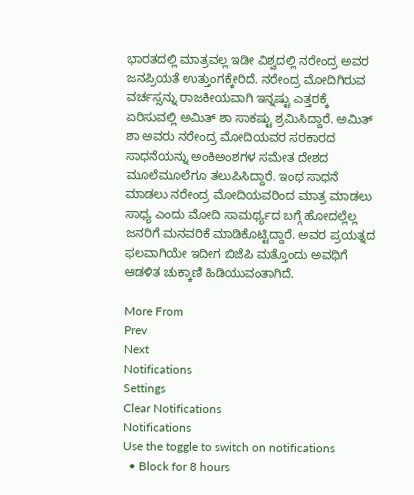ಭಾರತದಲ್ಲಿ ಮಾತ್ರವಲ್ಲ ಇಡೀ ವಿಶ್ವದಲ್ಲಿ ನರೇಂದ್ರ ಅವರ ಜನಪ್ರಿಯತೆ ಉತ್ತುಂಗಕ್ಕೇರಿದೆ. ನರೇಂದ್ರ ಮೋದಿಗಿರುವ ವರ್ಚಸ್ಸನ್ನು ರಾಜಕೀಯವಾಗಿ ಇನ್ನಷ್ಟು ಎತ್ತರಕ್ಕೆ ಏರಿಸುವಲ್ಲಿ ಅಮಿತ್ ಶಾ ಸಾಕಷ್ಟು ಶ್ರಮಿಸಿದ್ದಾರೆ. ಅಮಿತ್ ಶಾ ಅವರು ನರೇಂದ್ರ ಮೋದಿಯವರ ಸರಕಾರದ ಸಾಧನೆಯನ್ನು ಅಂಕಿಅಂಶಗಳ ಸಮೇತ ದೇಶದ ಮೂಲೆಮೂಲೆಗೂ ತಲುಪಿಸಿದ್ದಾರೆ. ಇಂಥ ಸಾಧನೆ ಮಾಡಲು ನರೇಂದ್ರ ಮೋದಿಯವರಿಂದ ಮಾತ್ರ ಮಾಡಲು ಸಾಧ್ಯ ಎಂದು ಮೋದಿ ಸಾಮರ್ಥ್ಯದ ಬಗ್ಗೆ ಹೋದಲ್ಲೆಲ್ಲ ಜನರಿಗೆ ಮನವರಿಕೆ ಮಾಡಿಕೊಟ್ಟಿದ್ದಾರೆ. ಅವರ ಪ್ರಯತ್ನದ ಫಲವಾಗಿಯೇ ಇದೀಗ ಬಿಜೆಪಿ ಮತ್ತೊಂದು ಅವಧಿಗೆ ಆಡಳಿತ ಚುಕ್ಕಾಣಿ ಹಿಡಿಯುವಂತಾಗಿದೆ.

More From
Prev
Next
Notifications
Settings
Clear Notifications
Notifications
Use the toggle to switch on notifications
  • Block for 8 hours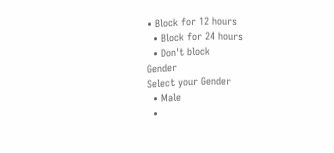• Block for 12 hours
  • Block for 24 hours
  • Don't block
Gender
Select your Gender
  • Male
  •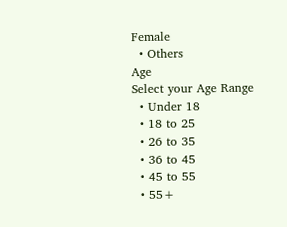Female
  • Others
Age
Select your Age Range
  • Under 18
  • 18 to 25
  • 26 to 35
  • 36 to 45
  • 45 to 55
  • 55+